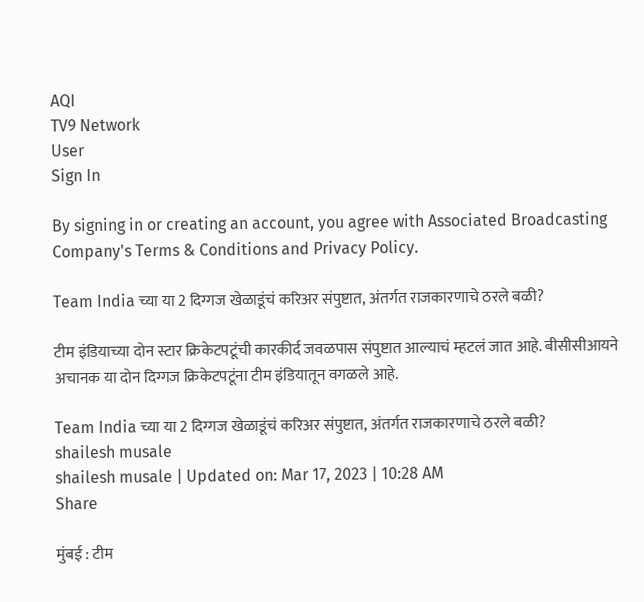AQI
TV9 Network
User
Sign In

By signing in or creating an account, you agree with Associated Broadcasting Company's Terms & Conditions and Privacy Policy.

Team India च्या या 2 दिग्गज खेळाडूंचं करिअर संपुष्टात, अंतर्गत राजकारणाचे ठरले बळी?

टीम इंडियाच्या दोन स्टार क्रिकेटपटूंची कारकीर्द जवळपास संपुष्टात आल्याचं म्हटलं जात आहे. बीसीसीआयने अचानक या दोन दिग्गज क्रिकेटपटूंना टीम इंडियातून वगळले आहे.

Team India च्या या 2 दिग्गज खेळाडूंचं करिअर संपुष्टात, अंतर्गत राजकारणाचे ठरले बळी?
shailesh musale
shailesh musale | Updated on: Mar 17, 2023 | 10:28 AM
Share

मुंबई : टीम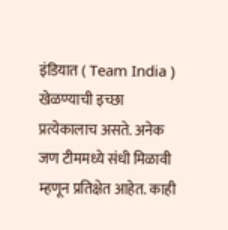इंडियात ( Team India ) खेळण्याची इच्छा प्रत्येकालाच असते. अनेक जण टीममध्ये संधी मिळावी म्हणून प्रतिक्षेत आहेत. काही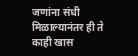जणांना संधी मिळाल्यानंतर ही ते काही खास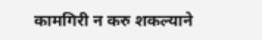कामगिरी न करु शकल्याने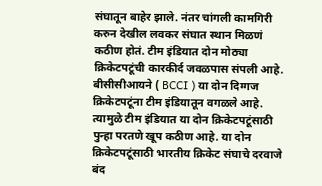संघातून बाहेर झाले. नंतर चांगली कामगिरी करुन देखील लवकर संघात स्थान मिळणं कठीण होतं. टीम इंडियात दोन मोठ्या क्रिकेटपटूंची कारकीर्द जवळपास संपली आहे. बीसीसीआयने ( BCCI ) या दोन दिग्गज क्रिकेटपटूंना टीम इंडियातून वगळले आहे. त्यामुळे टीम इंडियात या दोन क्रिकेटपटूंसाठी पुन्हा परतणे खूप कठीण आहे. या दोन क्रिकेटपटूंसाठी भारतीय क्रिकेट संघाचे दरवाजे बंद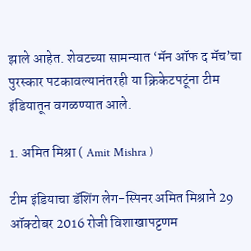झाले आहेत. शेवटच्या सामन्यात ‘मॅन ऑफ द मॅच’चा पुरस्कार पटकावल्यानंतरही या क्रिकेटपटूंना टीम इंडियातून वगळण्यात आले.

1. अमित मिश्रा ( Amit Mishra )

टीम इंडियाचा डॅशिंग लेग-स्पिनर अमित मिश्राने 29 ऑक्टोबर 2016 रोजी विशाखापट्टणम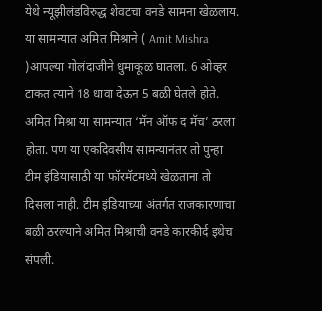येथे न्यूझीलंडविरुद्ध शेवटचा वनडे सामना खेळलाय. या सामन्यात अमित मिश्राने ( Amit Mishra )आपल्या गोलंदाजीने धुमाकूळ घातला. 6 ओव्हर टाकत त्याने 18 धावा देऊन 5 बळी घेतले होते. अमित मिश्रा या सामन्यात ‘मॅन ऑफ द मॅच’ ठरला होता. पण या एकदिवसीय सामन्यानंतर तो पुन्हा टीम इंडियासाठी या फॉरमॅटमध्ये खेळताना तो दिसला नाही. टीम इंडियाच्या अंतर्गत राजकारणाचा बळी ठरल्याने अमित मिश्राची वनडे कारकीर्द इथेच संपली.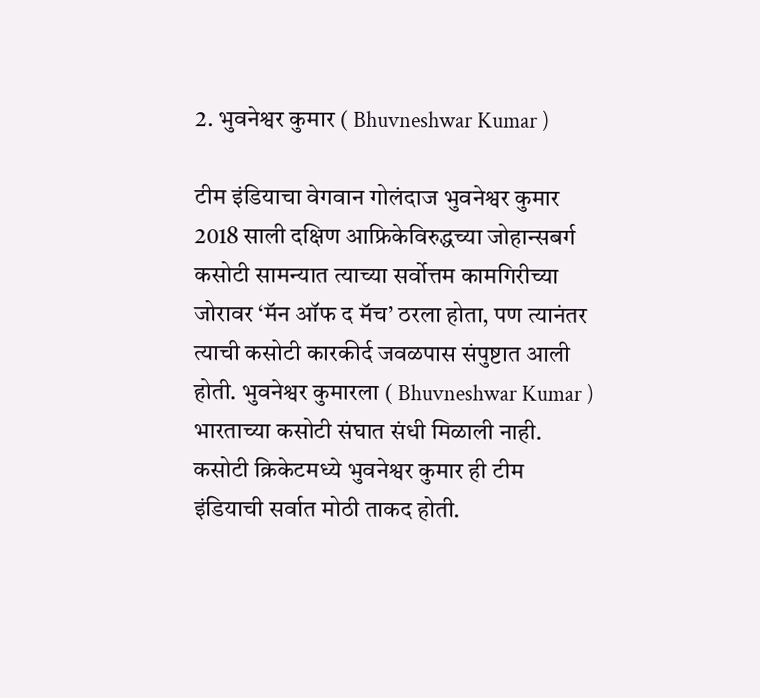2. भुवनेश्वर कुमार ( Bhuvneshwar Kumar )

टीम इंडियाचा वेगवान गोलंदाज भुवनेश्वर कुमार 2018 साली दक्षिण आफ्रिकेविरुद्धच्या जोहान्सबर्ग कसोटी सामन्यात त्याच्या सर्वोत्तम कामगिरीच्या जोरावर ‘मॅन ऑफ द मॅच’ ठरला होता, पण त्यानंतर त्याची कसोटी कारकीर्द जवळपास संपुष्टात आली होती. भुवनेश्वर कुमारला ( Bhuvneshwar Kumar ) भारताच्या कसोटी संघात संधी मिळाली नाही. कसोटी क्रिकेटमध्ये भुवनेश्वर कुमार ही टीम इंडियाची सर्वात मोठी ताकद होती.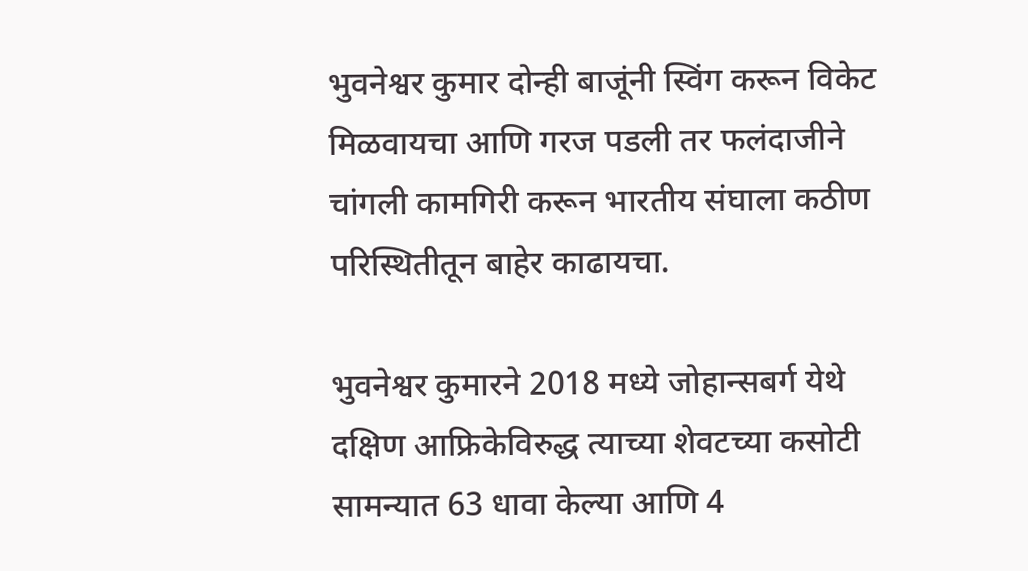भुवनेश्वर कुमार दोन्ही बाजूंनी स्विंग करून विकेट मिळवायचा आणि गरज पडली तर फलंदाजीने चांगली कामगिरी करून भारतीय संघाला कठीण परिस्थितीतून बाहेर काढायचा.

भुवनेश्वर कुमारने 2018 मध्ये जोहान्सबर्ग येथे दक्षिण आफ्रिकेविरुद्ध त्याच्या शेवटच्या कसोटी सामन्यात 63 धावा केल्या आणि 4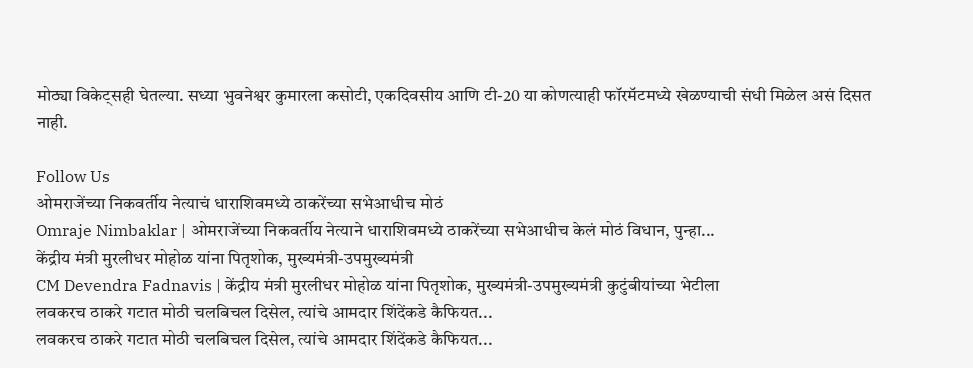मोठ्या विकेट्सही घेतल्या. सध्या भुवनेश्वर कुमारला कसोटी, एकदिवसीय आणि टी-20 या कोणत्याही फॉरमॅटमध्ये खेळण्याची संधी मिळेल असं दिसत नाही.

Follow Us
ओमराजेंच्या निकवर्तीय नेत्याचं धाराशिवमध्ये ठाकरेंच्या सभेआधीच मोठं
Omraje Nimbaklar | ओमराजेंच्या निकवर्तीय नेत्याने धाराशिवमध्ये ठाकरेंच्या सभेआधीच केलं मोठं विधान, पुन्हा...
केंद्रीय मंत्री मुरलीधर मोहोळ यांना पितृशोक, मुख्यमंत्री-उपमुख्यमंत्री
CM Devendra Fadnavis | केंद्रीय मंत्री मुरलीधर मोहोळ यांना पितृशोक, मुख्यमंत्री-उपमुख्यमंत्री कुटुंबीयांच्या भेटीला
लवकरच ठाकरे गटात मोठी चलबिचल दिसेल, त्यांचे आमदार शिंदेंकडे कैफियत...
लवकरच ठाकरे गटात मोठी चलबिचल दिसेल, त्यांचे आमदार शिंदेंकडे कैफियत...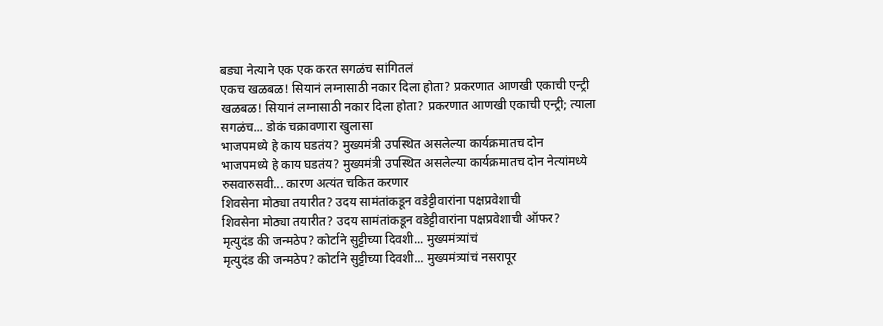बड्या नेत्याने एक एक करत सगळंच सांगितलं
एकच खळबळ! सियानं लग्नासाठी नकार दिला होता? प्रकरणात आणखी एकाची एन्ट्री
खळबळ! सियानं लग्नासाठी नकार दिला होता? प्रकरणात आणखी एकाची एन्ट्री; त्याला सगळंच... डोकं चक्रावणारा खुलासा
भाजपमध्ये हे काय घडतंय? मुख्यमंत्री उपस्थित असलेल्या कार्यक्रमातच दोन
भाजपमध्ये हे काय घडतंय? मुख्यमंत्री उपस्थित असलेल्या कार्यक्रमातच दोन नेत्यांमध्ये रुसवारुसवी... कारण अत्यंत चकित करणार
शिवसेना मोठ्या तयारीत? उदय सामंतांकडून वडेट्टीवारांना पक्षप्रवेशाची
शिवसेना मोठ्या तयारीत? उदय सामंतांकडून वडेट्टीवारांना पक्षप्रवेशाची ऑफर?
मृत्युदंड की जन्मठेप? कोर्टाने सुट्टीच्या दिवशी... मुख्यमंत्र्यांचं
मृत्युदंड की जन्मठेप? कोर्टाने सुट्टीच्या दिवशी... मुख्यमंत्र्यांचं नसरापूर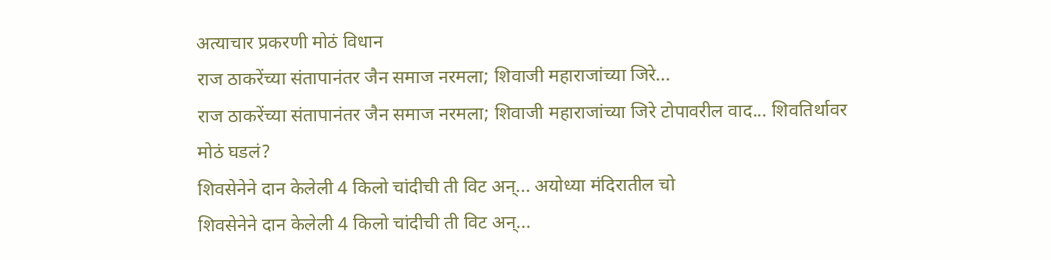अत्याचार प्रकरणी मोठं विधान
राज ठाकरेंच्या संतापानंतर जैन समाज नरमला; शिवाजी महाराजांच्या जिरे...
राज ठाकरेंच्या संतापानंतर जैन समाज नरमला; शिवाजी महाराजांच्या जिरे टोपावरील वाद... शिवतिर्थावर मोठं घडलं?
शिवसेनेने दान केलेली 4 किलो चांदीची ती विट अन्... अयोध्या मंदिरातील चो
शिवसेनेने दान केलेली 4 किलो चांदीची ती विट अन्...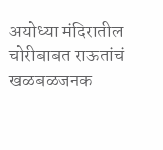अयोध्या मंदिरातील चोरीबाबत राऊतांचं खळबळजनक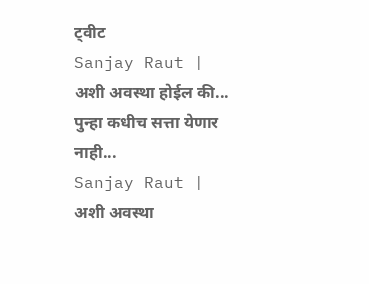ट्वीट
Sanjay Raut | अशी अवस्था होईल की... पुन्हा कधीच सत्ता येणार नाही...
Sanjay Raut | अशी अवस्था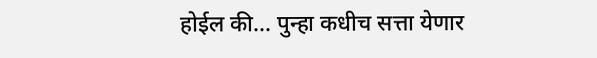होईल की... पुन्हा कधीच सत्ता येणार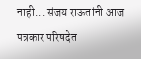नाही... संजय राऊतांनी आज पत्रकार परिषदेत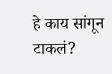हे काय सांगून टाकलं?